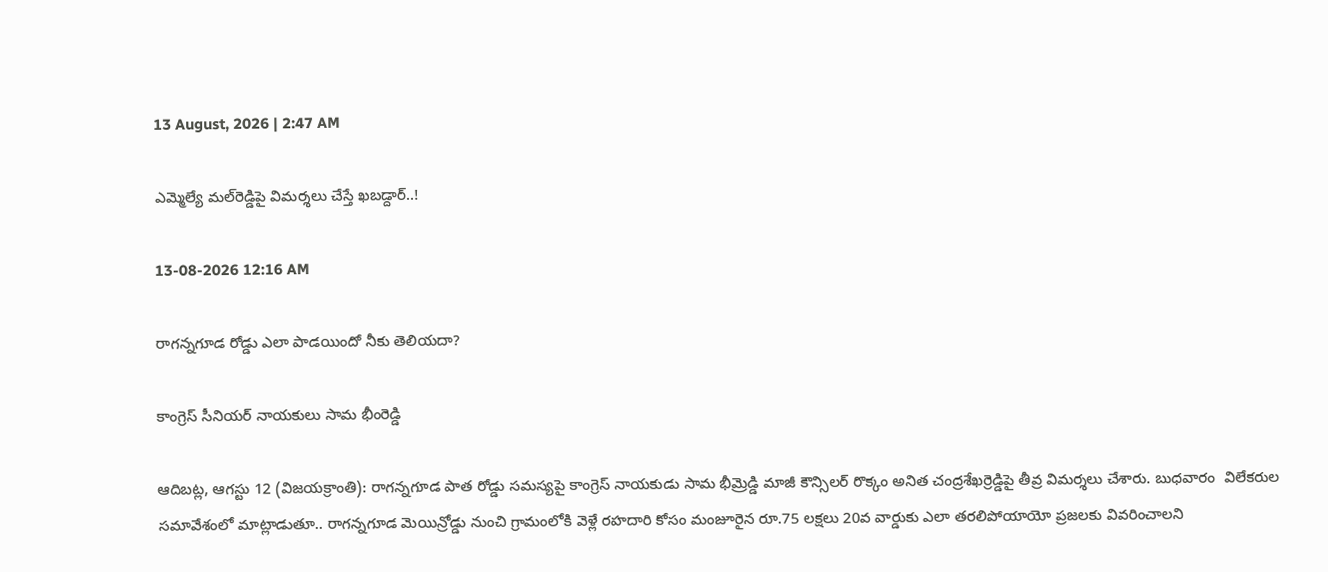13 August, 2026 | 2:47 AM

ఎమ్మెల్యే మల్‌రెడ్డిపై విమర్శలు చేస్తే ఖబడ్దార్..!

13-08-2026 12:16 AM

రాగన్నగూడ రోడ్డు ఎలా పాడయిందో నీకు తెలియదా?

కాంగ్రెస్ సీనియర్ నాయకులు సామ భీంరెడ్డి

ఆదిబట్ల, ఆగస్టు 12 (విజయక్రాంతి): రాగన్నగూడ పాత రోడ్డు సమస్యపై కాంగ్రెస్ నాయకుడు సామ భీమ్రెడ్డి మాజీ కౌన్సిలర్ రొక్కం అనిత చంద్రశేఖర్రెడ్డిపై తీవ్ర విమర్శలు చేశారు. బుధవారం  విలేకరుల సమావేశంలో మాట్లాడుతూ.. రాగన్నగూడ మెయిన్రోడ్డు నుంచి గ్రామంలోకి వెళ్లే రహదారి కోసం మంజూరైన రూ.75 లక్షలు 20వ వార్డుకు ఎలా తరలిపోయాయో ప్రజలకు వివరించాలని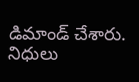డిమాండ్ చేశారు. నిధులు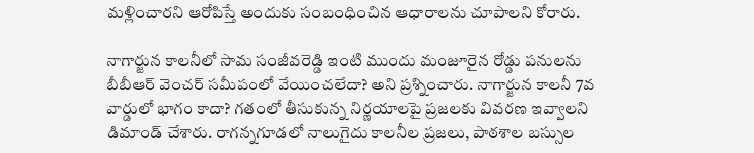మళ్లించారని ఆరోపిస్తే అందుకు సంబంధించిన ఆధారాలను చూపాలని కోరారు.

నాగార్జున కాలనీలో సామ సంజీవరెడ్డి ఇంటి ముందు మంజూరైన రోడ్డు పనులను బీబీఆర్ వెంచర్ సమీపంలో వేయించలేదా? అని ప్రశ్నించారు. నాగార్జున కాలనీ 7వ వార్డులో భాగం కాదా? గతంలో తీసుకున్న నిర్ణయాలపై ప్రజలకు వివరణ ఇవ్వాలని డిమాండ్ చేశారు. రాగన్నగూడలో నాలుగైదు కాలనీల ప్రజలు, పాఠశాల బస్సుల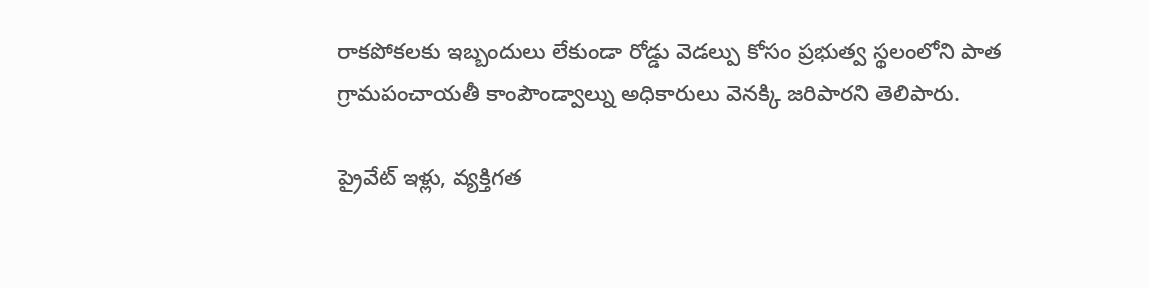రాకపోకలకు ఇబ్బందులు లేకుండా రోడ్డు వెడల్పు కోసం ప్రభుత్వ స్థలంలోని పాత గ్రామపంచాయతీ కాంపౌండ్వాల్ను అధికారులు వెనక్కి జరిపారని తెలిపారు.

ప్రైవేట్ ఇళ్లు, వ్యక్తిగత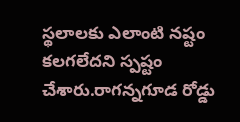స్థలాలకు ఎలాంటి నష్టం కలగలేదని స్పష్టం చేశారు.రాగన్నగూడ రోడ్డు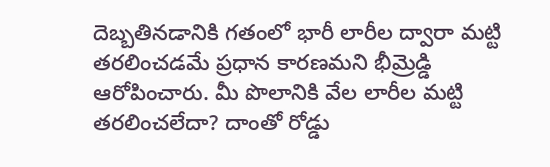దెబ్బతినడానికి గతంలో భారీ లారీల ద్వారా మట్టి తరలించడమే ప్రధాన కారణమని భీమ్రెడ్డి ఆరోపించారు. మీ పొలానికి వేల లారీల మట్టి తరలించలేదా? దాంతో రోడ్డు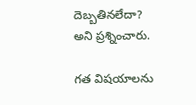దెబ్బతినలేదా? అని ప్రశ్నించారు.

గత విషయాలను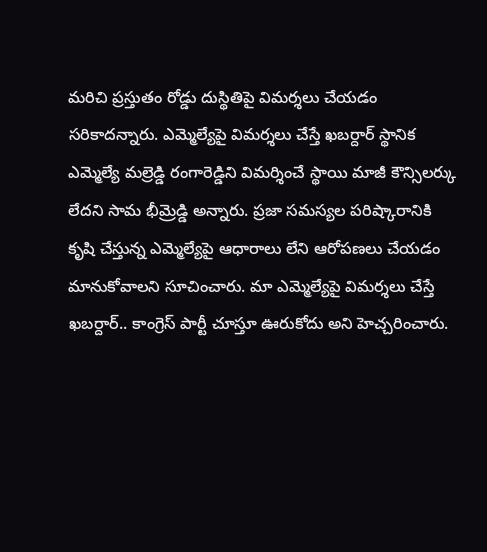మరిచి ప్రస్తుతం రోడ్డు దుస్థితిపై విమర్శలు చేయడం సరికాదన్నారు. ఎమ్మెల్యేపై విమర్శలు చేస్తే ఖబర్దార్ స్థానిక ఎమ్మెల్యే మల్రెడ్డి రంగారెడ్డిని విమర్శించే స్థాయి మాజీ కౌన్సిలర్కు లేదని సామ భీమ్రెడ్డి అన్నారు. ప్రజా సమస్యల పరిష్కారానికి కృషి చేస్తున్న ఎమ్మెల్యేపై ఆధారాలు లేని ఆరోపణలు చేయడం మానుకోవాలని సూచించారు. మా ఎమ్మెల్యేపై విమర్శలు చేస్తే ఖబర్దార్.. కాంగ్రెస్ పార్టీ చూస్తూ ఊరుకోదు అని హెచ్చరించారు.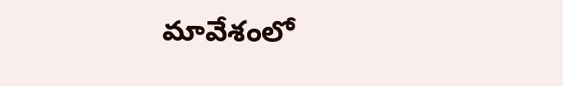మావేశంలో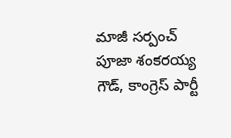మాజీ సర్పంచ్ పూజా శంకరయ్య గౌడ్, కాంగ్రెస్ పార్టీ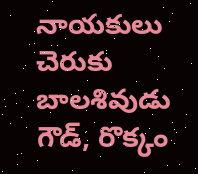నాయకులు చెరుకు బాలశివుడు గౌడ్, రొక్కం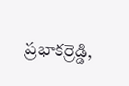ప్రభాకర్రెడ్డి,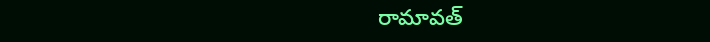రామావత్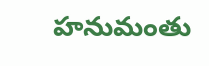హనుమంతు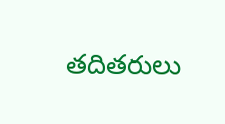తదితరులు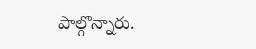పాల్గొన్నారు.